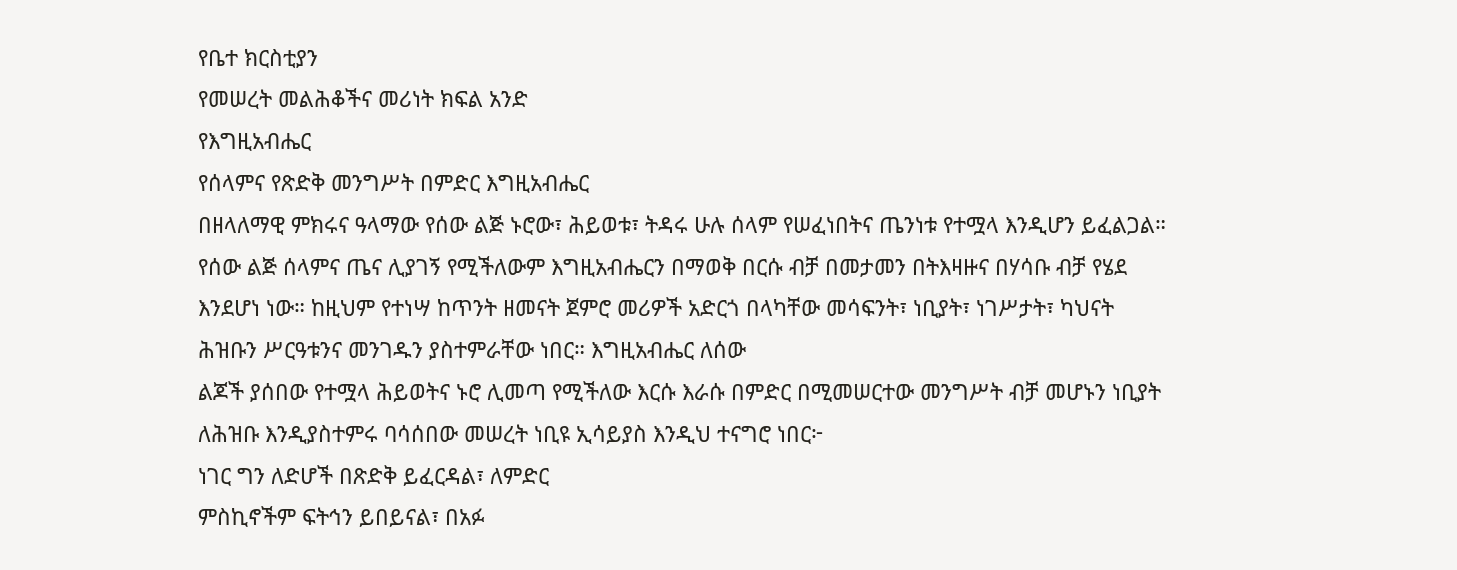የቤተ ክርስቲያን
የመሠረት መልሕቆችና መሪነት ክፍል አንድ
የእግዚአብሔር
የሰላምና የጽድቅ መንግሥት በምድር እግዚአብሔር
በዘላለማዊ ምክሩና ዓላማው የሰው ልጅ ኑሮው፣ ሕይወቱ፣ ትዳሩ ሁሉ ሰላም የሠፈነበትና ጤንነቱ የተሟላ እንዲሆን ይፈልጋል።
የሰው ልጅ ሰላምና ጤና ሊያገኝ የሚችለውም እግዚአብሔርን በማወቅ በርሱ ብቻ በመታመን በትእዛዙና በሃሳቡ ብቻ የሄደ
እንደሆነ ነው። ከዚህም የተነሣ ከጥንት ዘመናት ጀምሮ መሪዎች አድርጎ በላካቸው መሳፍንት፣ ነቢያት፣ ነገሥታት፣ ካህናት
ሕዝቡን ሥርዓቱንና መንገዱን ያስተምራቸው ነበር። እግዚአብሔር ለሰው
ልጆች ያሰበው የተሟላ ሕይወትና ኑሮ ሊመጣ የሚችለው እርሱ እራሱ በምድር በሚመሠርተው መንግሥት ብቻ መሆኑን ነቢያት
ለሕዝቡ እንዲያስተምሩ ባሳሰበው መሠረት ነቢዩ ኢሳይያስ እንዲህ ተናግሮ ነበር፦
ነገር ግን ለድሆች በጽድቅ ይፈርዳል፣ ለምድር
ምስኪኖችም ፍትኅን ይበይናል፣ በአፉ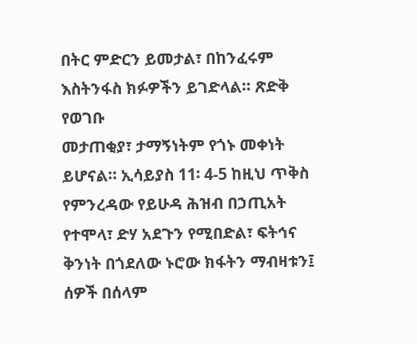በትር ምድርን ይመታል፣ በከንፈሩም እስትንፋስ ክፉዎችን ይገድላል። ጽድቅ የወገቡ
መታጠቂያ፣ ታማኝነትም የጎኑ መቀነት ይሆናል። ኢሳይያስ 11፡ 4-5 ከዚህ ጥቅስ
የምንረዳው የይሁዳ ሕዝብ በኃጢአት የተሞላ፣ ድሃ አደጉን የሚበድል፣ ፍትኅና ቅንነት በጎደለው ኑሮው ክፋትን ማብዛቱን፤
ሰዎች በሰላም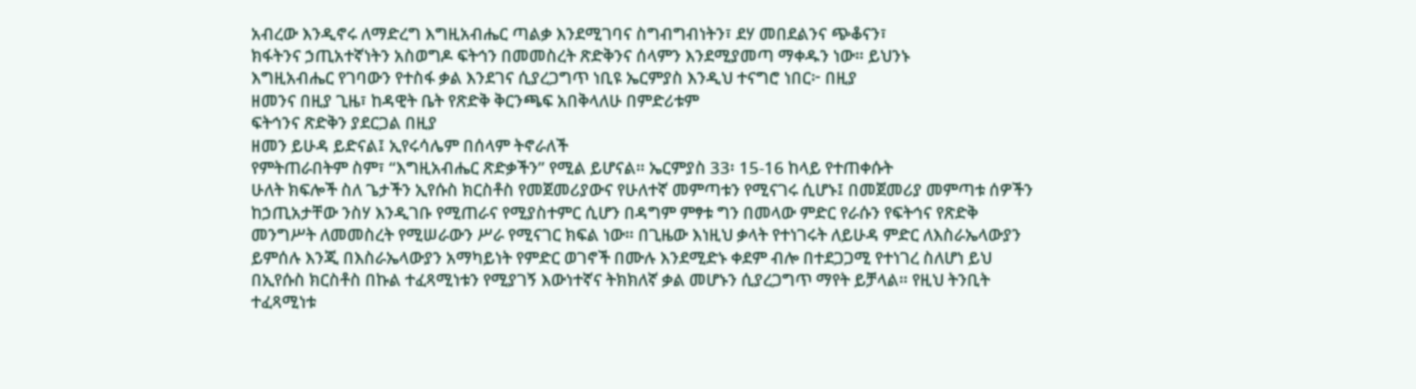አብረው እንዲኖሩ ለማድረግ እግዚአብሔር ጣልቃ እንደሚገባና ስግብግብነትን፣ ደሃ መበደልንና ጭቆናን፣
ክፋትንና ኃጢአተኛነትን አስወግዶ ፍትኅን በመመስረት ጽድቅንና ሰላምን እንደሚያመጣ ማቀዱን ነው። ይህንኑ
እግዚአብሔር የገባውን የተስፋ ቃል እንደገና ሲያረጋግጥ ነቢዩ ኤርምያስ እንዲህ ተናግሮ ነበር፦ በዚያ
ዘመንና በዚያ ጊዜ፣ ከዳዊት ቤት የጽድቅ ቅርንጫፍ አበቅላለሁ በምድሪቱም
ፍትኅንና ጽድቅን ያደርጋል በዚያ
ዘመን ይሁዳ ይድናል፤ ኢየሩሳሌም በሰላም ትኖራለች
የምትጠራበትም ስም፣ “እግዚአብሔር ጽድቃችን” የሚል ይሆናል። ኤርምያስ 33፡ 15-16 ከላይ የተጠቀሱት
ሁለት ክፍሎች ስለ ጌታችን ኢየሱስ ክርስቶስ የመጀመሪያውና የሁለተኛ መምጣቱን የሚናገሩ ሲሆኑ፤ በመጀመሪያ መምጣቱ ሰዎችን
ከኃጢአታቸው ንስሃ እንዲገቡ የሚጠራና የሚያስተምር ሲሆን በዳግም ምፃቱ ግን በመላው ምድር የራሱን የፍትኅና የጽድቅ
መንግሥት ለመመስረት የሚሠራውን ሥራ የሚናገር ክፍል ነው። በጊዜው እነዚህ ቃላት የተነገሩት ለይሁዳ ምድር ለእስራኤላውያን
ይምሰሉ እንጂ በእስራኤላውያን አማካይነት የምድር ወገኖች በሙሉ እንደሚድኑ ቀደም ብሎ በተደጋጋሚ የተነገረ ስለሆነ ይህ
በኢየሱስ ክርስቶስ በኩል ተፈጻሚነቱን የሚያገኝ እውነተኛና ትክክለኛ ቃል መሆኑን ሲያረጋግጥ ማየት ይቻላል። የዚህ ትንቢት
ተፈጻሚነቱ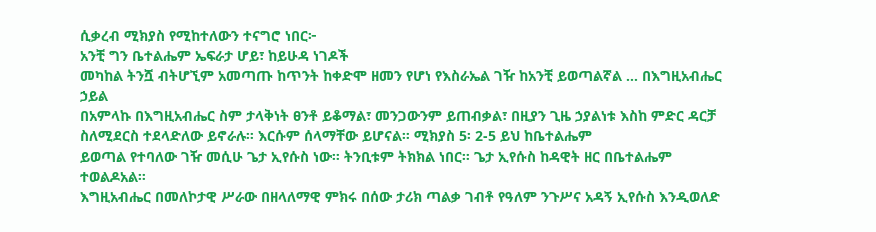ሲቃረብ ሚክያስ የሚከተለውን ተናግሮ ነበር፦
አንቺ ግን ቤተልሔም ኤፍራታ ሆይ፣ ከይሁዳ ነገዶች
መካከል ትንሿ ብትሆኚም አመጣጡ ከጥንት ከቀድሞ ዘመን የሆነ የእስራኤል ገዥ ከአንቺ ይወጣልኛል … በእግዚአብሔር ኃይል
በአምላኩ በእግዚአብሔር ስም ታላቅነት ፀንቶ ይቆማል፣ መንጋውንም ይጠብቃል፣ በዚያን ጊዜ ኃያልነቱ እስከ ምድር ዳርቻ
ስለሚደርስ ተደላድለው ይኖራሉ። እርሱም ሰላማቸው ይሆናል። ሚክያስ 5፡ 2-5 ይህ ከቤተልሔም
ይወጣል የተባለው ገዥ መሲሁ ጌታ ኢየሱስ ነው። ትንቢቱም ትክክል ነበር። ጌታ ኢየሱስ ከዳዊት ዘር በቤተልሔም ተወልዶአል።
እግዚአብሔር በመለኮታዊ ሥራው በዘላለማዊ ምክሩ በሰው ታሪክ ጣልቃ ገብቶ የዓለም ንጉሥና አዳኝ ኢየሱስ እንዲወለድ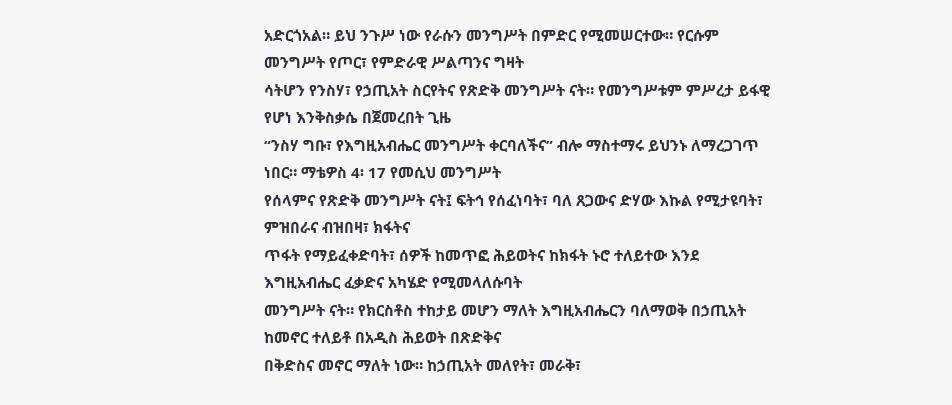አድርጎአል። ይህ ንጉሥ ነው የራሱን መንግሥት በምድር የሚመሠርተው። የርሱም መንግሥት የጦር፣ የምድራዊ ሥልጣንና ግዛት
ሳትሆን የንስሃ፣ የኃጢአት ስርየትና የጽድቅ መንግሥት ናት። የመንግሥቱም ምሥረታ ይፋዊ የሆነ እንቅስቃሴ በጀመረበት ጊዜ
“ንስሃ ግቡ፣ የእግዚአብሔር መንግሥት ቀርባለችና” ብሎ ማስተማሩ ይህንኑ ለማረጋገጥ ነበር። ማቴዎስ 4፡ 17 የመሲህ መንግሥት
የሰላምና የጽድቅ መንግሥት ናት፤ ፍትኅ የሰፈነባት፣ ባለ ጸጋውና ድሃው እኩል የሚታዩባት፣ ምዝበራና ብዝበዛ፣ ክፋትና
ጥፋት የማይፈቀድባት፣ ሰዎች ከመጥፎ ሕይወትና ከክፋት ኑሮ ተለይተው እንደ እግዚአብሔር ፈቃድና አካሄድ የሚመላለሱባት
መንግሥት ናት። የክርስቶስ ተከታይ መሆን ማለት እግዚአብሔርን ባለማወቅ በኃጢአት ከመኖር ተለይቶ በአዲስ ሕይወት በጽድቅና
በቅድስና መኖር ማለት ነው። ከኃጢአት መለየት፣ መራቅ፣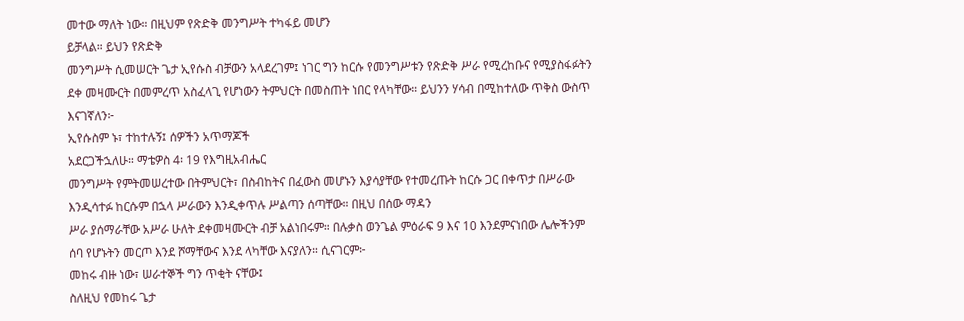መተው ማለት ነው። በዚህም የጽድቅ መንግሥት ተካፋይ መሆን
ይቻላል። ይህን የጽድቅ
መንግሥት ሲመሠርት ጌታ ኢየሱስ ብቻውን አላደረገም፤ ነገር ግን ከርሱ የመንግሥቱን የጽድቅ ሥራ የሚረከቡና የሚያስፋፉትን
ደቀ መዛሙርት በመምረጥ አስፈላጊ የሆነውን ትምህርት በመስጠት ነበር የላካቸው። ይህንን ሃሳብ በሚከተለው ጥቅስ ውስጥ
እናገኛለን፦
ኢየሱስም ኑ፣ ተከተሉኝ፤ ሰዎችን አጥማጆች
አደርጋችኋለሁ። ማቴዎስ 4፡ 19 የእግዚአብሔር
መንግሥት የምትመሠረተው በትምህርት፣ በስብከትና በፈውስ መሆኑን እያሳያቸው የተመረጡት ከርሱ ጋር በቀጥታ በሥራው
እንዲሳተፉ ከርሱም በኋላ ሥራውን እንዲቀጥሉ ሥልጣን ሰጣቸው። በዚህ በሰው ማዳን
ሥራ ያሰማራቸው አሥራ ሁለት ደቀመዛሙርት ብቻ አልነበሩም። በሉቃስ ወንጌል ምዕራፍ 9 እና 10 እንደምናነበው ሌሎችንም
ሰባ የሆኑትን መርጦ እንደ ሾማቸውና እንደ ላካቸው እናያለን። ሲናገርም፦
መከሩ ብዙ ነው፣ ሠራተኞች ግን ጥቂት ናቸው፤
ስለዚህ የመከሩ ጌታ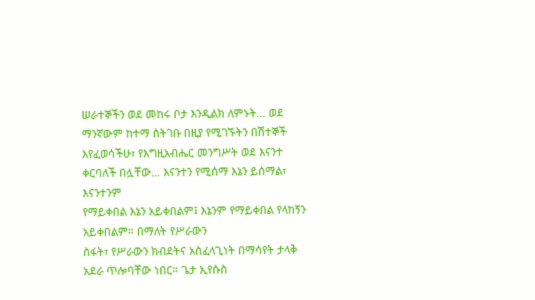ሠራተኞችን ወደ መከሩ ቦታ እንዲልክ ለምኑት… ወደ ማንኛውም ከተማ ስትገቡ በዚያ የሚገኙትን በሽተኞች
እየፈወሳችሁ፣ የእግዚአብሔር መንግሥት ወደ እናንተ ቀርባለች በሏቸው… እናንተን የሚሰማ እኔን ይሰማል፣ እናንተንም
የማይቀበል እኔን አይቀበልም፤ እኔንም የማይቀበል የላከኝን አይቀበልም። በማለት የሥራውን
ስፋት፣ የሥራውን ክብደትና አስፈላጊነት በማሳየት ታላቅ አደራ ጥሎባቸው ነበር። ጌታ ኢየሱስ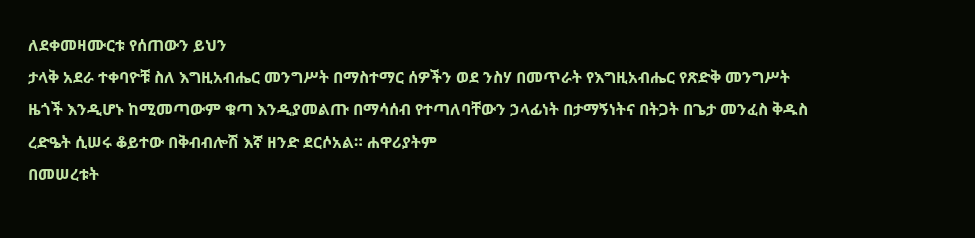ለደቀመዛሙርቱ የሰጠውን ይህን
ታላቅ አደራ ተቀባዮቹ ስለ እግዚአብሔር መንግሥት በማስተማር ሰዎችን ወደ ንስሃ በመጥራት የእግዚአብሔር የጽድቅ መንግሥት
ዜጎች እንዲሆኑ ከሚመጣውም ቁጣ እንዲያመልጡ በማሳሰብ የተጣለባቸውን ኃላፊነት በታማኝነትና በትጋት በጌታ መንፈስ ቅዱስ
ረድዔት ሲሠሩ ቆይተው በቅብብሎሽ እኛ ዘንድ ደርሶአል። ሐዋሪያትም
በመሠረቱት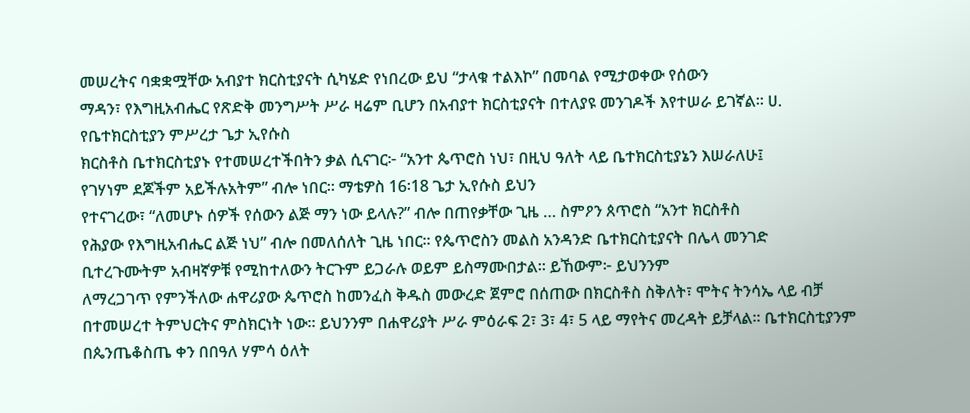መሠረትና ባቋቋሟቸው አብያተ ክርስቲያናት ሲካሄድ የነበረው ይህ “ታላቁ ተልእኮ” በመባል የሚታወቀው የሰውን
ማዳን፣ የእግዚአብሔር የጽድቅ መንግሥት ሥራ ዛሬም ቢሆን በአብያተ ክርስቲያናት በተለያዩ መንገዶች እየተሠራ ይገኛል። ሀ.
የቤተክርስቲያን ምሥረታ ጌታ ኢየሱስ
ክርስቶስ ቤተክርስቲያኑ የተመሠረተችበትን ቃል ሲናገር፦ “አንተ ጴጥሮስ ነህ፣ በዚህ ዓለት ላይ ቤተክርስቲያኔን እሠራለሁ፤
የገሃነም ደጆችም አይችሉአትም” ብሎ ነበር። ማቴዎስ 16፡18 ጌታ ኢየሱስ ይህን
የተናገረው፣ “ለመሆኑ ሰዎች የሰውን ልጅ ማን ነው ይላሉ?” ብሎ በጠየቃቸው ጊዜ … ስምዖን ጰጥሮስ “አንተ ክርስቶስ
የሕያው የእግዚአብሔር ልጅ ነህ” ብሎ በመለሰለት ጊዜ ነበር። የጴጥሮስን መልስ አንዳንድ ቤተክርስቲያናት በሌላ መንገድ
ቢተረጉሙትም አብዛኛዎቹ የሚከተለውን ትርጉም ይጋራሉ ወይም ይስማሙበታል። ይኸውም፦ ይህንንም
ለማረጋገጥ የምንችለው ሐዋሪያው ጴጥሮስ ከመንፈስ ቅዱስ መውረድ ጀምሮ በሰጠው በክርስቶስ ስቅለት፣ ሞትና ትንሳኤ ላይ ብቻ
በተመሠረተ ትምህርትና ምስክርነት ነው። ይህንንም በሐዋሪያት ሥራ ምዕራፍ 2፣ 3፣ 4፣ 5 ላይ ማየትና መረዳት ይቻላል። ቤተክርስቲያንም
በጴንጤቆስጤ ቀን በበዓለ ሃምሳ ዕለት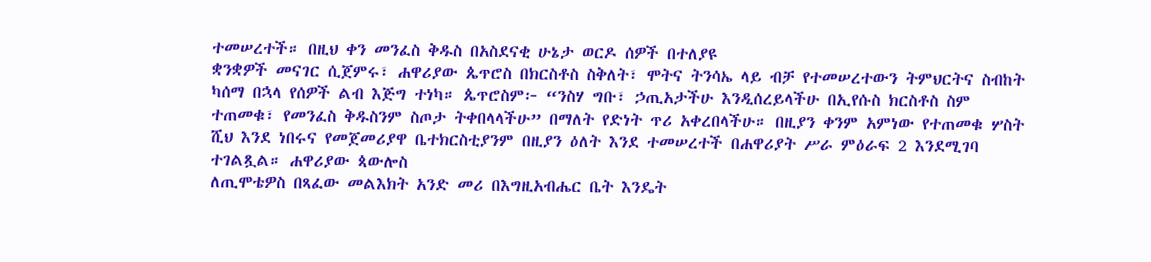ተመሠረተች። በዚህ ቀን መንፈስ ቅዱስ በአስደናቂ ሁኔታ ወርዶ ሰዎች በተለያዩ
ቋንቋዎች መናገር ሲጀምሩ፣ ሐዋሪያው ጴጥሮስ በክርስቶስ ስቅለት፣ ሞትና ትንሳኤ ላይ ብቻ የተመሠረተውን ትምህርትና ስብከት
ካሰማ በኋላ የሰዎች ልብ እጅግ ተነካ። ጴጥሮስም፦ “ንስሃ ግቡ፣ ኃጢአታችሁ እንዲሰረይላችሁ በኢየሱስ ክርስቶስ ስም
ተጠመቁ፣ የመንፈስ ቅዱስንም ስጦታ ትቀበላላችሁ” በማለት የድነት ጥሪ አቀረበላችሁ። በዚያን ቀንም አምነው የተጠመቁ ሦስት
ሺህ እንደ ነበሩና የመጀመሪያዋ ቤተክርስቲያንም በዚያን ዕለት እንደ ተመሠረተች በሐዋሪያት ሥራ ምዕራፍ 2 እንደሚገባ
ተገልጿል። ሐዋሪያው ጳውሎስ
ለጢሞቴዎስ በጻፈው መልእክት አንድ መሪ በእግዚአብሔር ቤት እንዴት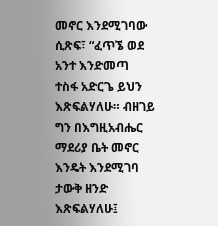መኖር እንደሚገባው ሲጽፍ፣ “ፈጥኜ ወደ አንተ እንድመጣ
ተስፋ አድርጌ ይህን እጽፍልሃለሁ። ብዘገይ ግን በእግዚአብሔር ማደሪያ ቤት መኖር እንዴት እንደሚገባ ታውቅ ዘንድ
እጽፍልሃለሁ፤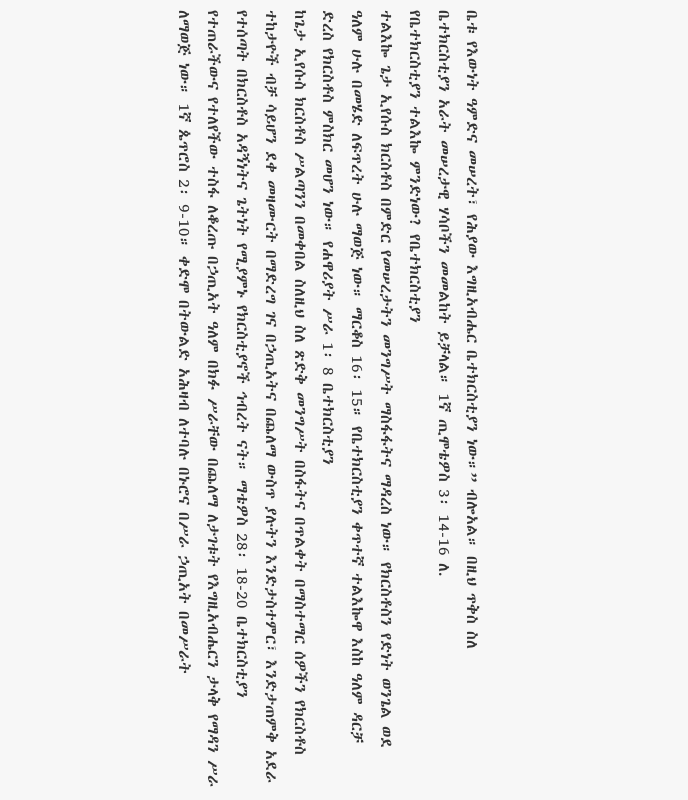ቤቱ የእውነት ዓምድና መሠረት፣ የሕያው እግዚአብሔር ቤተክርስቲያን ነው።” ብሎአል። በዚህ ጥቅስ ስለ
ቤተክርስቲያን አራት መሠረታዊ ሃሳቦችን መመልከት ይቻላል። 1ኛ ጢሞቴዎስ 3፡ 14-16 ለ.
የቤተክርስቲያን ተልእኰ ምንድነው? የቤተክርስቲያን
ተልእኰ ጌታ ኢየሱስ ክርስቶስ በምድር የመሠረታትን መንግሥት ማስፋፋትና ማዳረስ ነው። የክርስቶስን የድነት ወንጌል ወደ
ዓለም ሁሉ በመሄድ ለፍጥረት ሁሉ ማወጅ ነው። ማርቆስ 16፡ 15። የቤተክርስቲያን ቀጥተኛ ተልእኰዋ እስከ ዓለም ዳርቻ
ድረስ የክርስቶስ ምስክር መሆን ነው። የሐዋሪያት ሥራ 1፡ 8 ቤተክርስቲያን
ከጌታ ኢየሱስ ክርስቶስ ሥልጣንን በመቀበል ስለዚህ ስለ ጽድቅ መንግሥት በስፋትና በጥልቀት በማስተማር ሰዎችን የክርስቶስ
ተከታዮች ብቻ ሳይሆን ደቀ መዛሙርት በማድረግ ገና በኃጢአትና በጨለማ ውስጥ ያሉትን እንድታስተምር፣ እንድታጠምቅ አደራ
የተሰጣት በክርስቶስ አዳኝነትና ጌትነት የሚያምኑ የክርስቲያኖች ኅብረት ናት። ማቴዎስ 28፡ 18-20 ቤተክርስቲያን
የተጠራችውና የተለየችው ተስፋ ለቆረጡ በኃጢአት ዓለም በክፉ ሥራቸው በጨለማ ለታገቱት የእግዚአብሔርን ታላቅ የማዳን ሥራ
ለማወጅ ነው። 1ኛ ጴጥሮስ 2፡ 9-10። ቀድሞ በትውልድ አሕዛብ ለተባሉ በኑሮና በሥራ ኃጢአት በመሥራት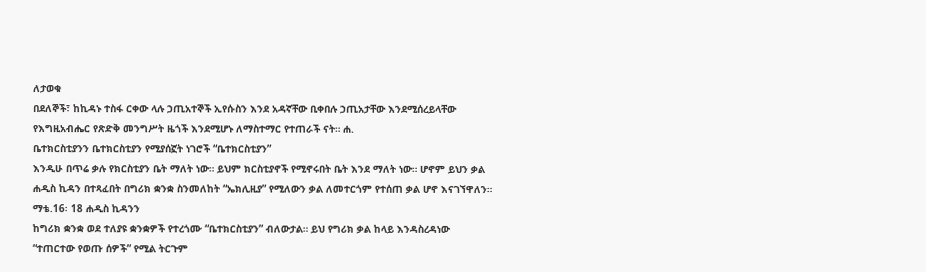ለታወቁ
በደለኞች፣ ከኪዳኑ ተስፋ ርቀው ላሉ ኃጢአተኞች ኢየሱስን እንደ አዳኛቸው ቢቀበሉ ኃጢአታቸው እንደሚሰረይላቸው
የእግዚአብሔር የጽድቅ መንግሥት ዜጎች እንደሚሆኑ ለማስተማር የተጠራች ናት። ሐ.
ቤተክርስቲያንን ቤተክርስቲያን የሚያሰኟት ነገሮች “ቤተክርስቲያን”
እንዲሁ በጥሬ ቃሉ የክርስቲያን ቤት ማለት ነው። ይህም ክርስቲያኖች የሚኖሩበት ቤት እንደ ማለት ነው። ሆኖም ይህን ቃል
ሐዲስ ኪዳን በተጻፈበት በግሪክ ቋንቋ ስንመለከት “ኤክሊዚያ” የሚለውን ቃል ለመተርጎም የተሰጠ ቃል ሆኖ እናገኘዋለን።
ማቴ.16፡ 18 ሐዲስ ኪዳንን
ከግሪክ ቋንቋ ወደ ተለያዩ ቋንቋዎች የተረጎሙ “ቤተክርስቲያን” ብለውታል። ይህ የግሪክ ቃል ከላይ እንዳስረዳነው
“ተጠርተው የወጡ ሰዎች” የሚል ትርጉም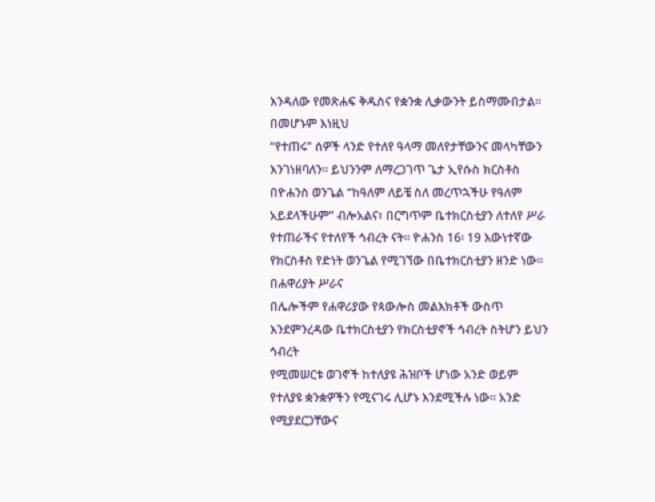እንዳለው የመጽሐፍ ቅዱስና የቋንቋ ሊቃውንት ይስማሙበታል። በመሆኑም እነዚህ
“የተጠሩ” ሰዎች ላንድ የተለየ ዓላማ መለየታቸውንና መላካቸውን እንገነዘባለን። ይህንንም ለማረጋገጥ ጌታ ኢየሱስ ክርስቶስ
በዮሐንስ ወንጌል “ከዓለም ለይቼ ስለ መረጥኋችሁ የዓለም አይደላችሁም” ብሎአልና፣ በርግጥም ቤተክርስቲያን ለተለየ ሥራ
የተጠራችና የተለየች ኅብረት ናት። ዮሐንስ 16፡ 19 እውነተኛው
የክርስቶስ የድነት ወንጌል የሚገኘው በቤተክርስቲያን ዘንድ ነው። በሐዋሪያት ሥራና
በሌሎችም የሐዋሪያው የጳውሎስ መልእክቶች ውስጥ እንደምንረዳው ቤተክርስቲያን የክርስቲያኖች ኅብረት ስትሆን ይህን ኅብረት
የሚመሠርቱ ወገኖች ከተለያዩ ሕዝቦች ሆነው አንድ ወይም የተለያዩ ቋንቋዎችን የሚናገሩ ሊሆኑ እንደሚችሉ ነው። አንድ
የሚያደርጋቸውና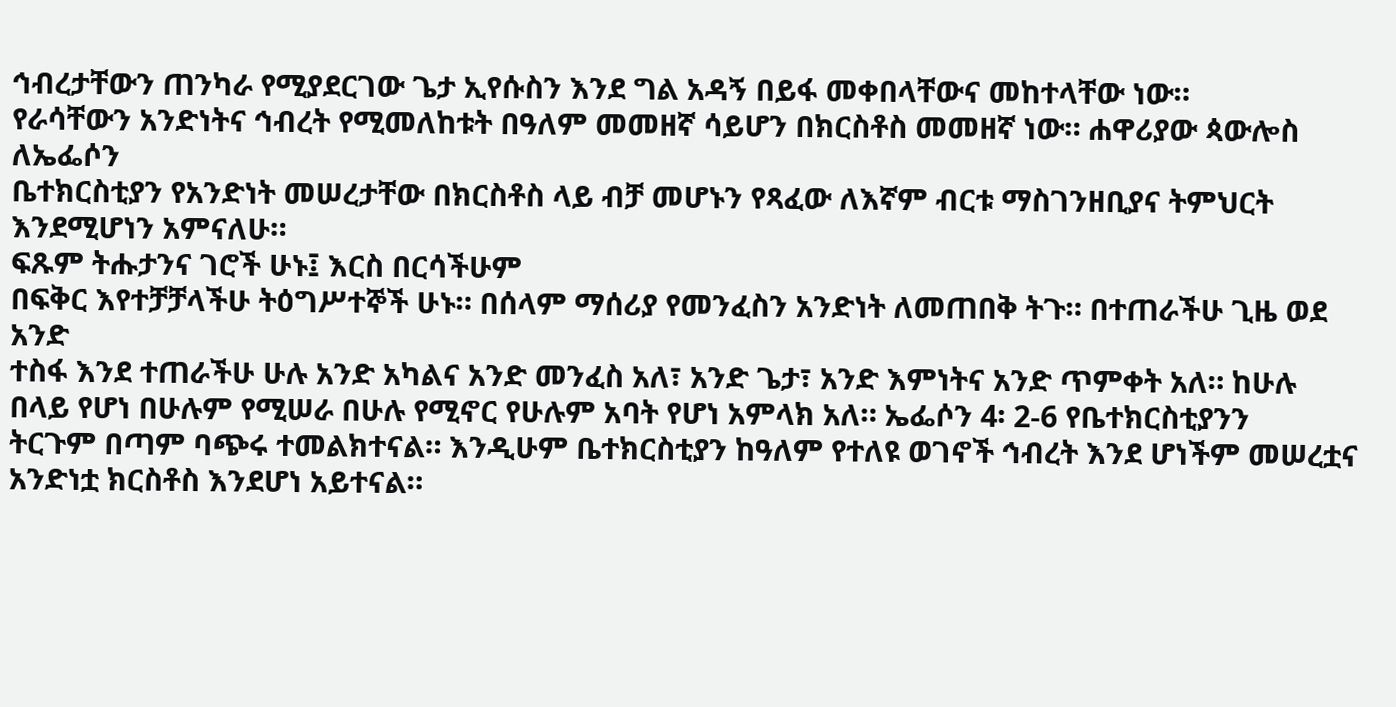ኅብረታቸውን ጠንካራ የሚያደርገው ጌታ ኢየሱስን እንደ ግል አዳኝ በይፋ መቀበላቸውና መከተላቸው ነው።
የራሳቸውን አንድነትና ኅብረት የሚመለከቱት በዓለም መመዘኛ ሳይሆን በክርስቶስ መመዘኛ ነው። ሐዋሪያው ጳውሎስ ለኤፌሶን
ቤተክርስቲያን የአንድነት መሠረታቸው በክርስቶስ ላይ ብቻ መሆኑን የጻፈው ለእኛም ብርቱ ማስገንዘቢያና ትምህርት
እንደሚሆነን አምናለሁ።
ፍጹም ትሑታንና ገሮች ሁኑ፤ እርስ በርሳችሁም
በፍቅር እየተቻቻላችሁ ትዕግሥተኞች ሁኑ። በሰላም ማሰሪያ የመንፈስን አንድነት ለመጠበቅ ትጉ። በተጠራችሁ ጊዜ ወደ አንድ
ተስፋ እንደ ተጠራችሁ ሁሉ አንድ አካልና አንድ መንፈስ አለ፣ አንድ ጌታ፣ አንድ እምነትና አንድ ጥምቀት አለ። ከሁሉ
በላይ የሆነ በሁሉም የሚሠራ በሁሉ የሚኖር የሁሉም አባት የሆነ አምላክ አለ። ኤፌሶን 4፡ 2-6 የቤተክርስቲያንን
ትርጉም በጣም ባጭሩ ተመልክተናል። እንዲሁም ቤተክርስቲያን ከዓለም የተለዩ ወገኖች ኅብረት እንደ ሆነችም መሠረቷና
አንድነቷ ክርስቶስ እንደሆነ አይተናል።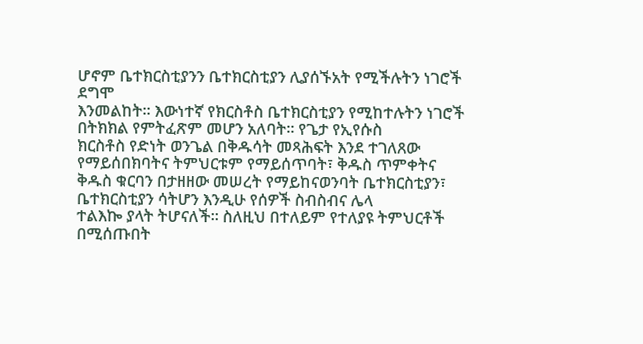ሆኖም ቤተክርስቲያንን ቤተክርስቲያን ሊያሰኙአት የሚችሉትን ነገሮች ደግሞ
እንመልከት። እውነተኛ የክርስቶስ ቤተክርስቲያን የሚከተሉትን ነገሮች በትክክል የምትፈጽም መሆን አለባት። የጌታ የኢየሱስ
ክርስቶስ የድነት ወንጌል በቅዱሳት መጻሕፍት እንደ ተገለጸው የማይሰበክባትና ትምህርቱም የማይሰጥባት፣ ቅዱስ ጥምቀትና
ቅዱስ ቁርባን በታዘዘው መሠረት የማይከናወንባት ቤተክርስቲያን፣ ቤተክርስቲያን ሳትሆን እንዲሁ የሰዎች ስብስብና ሌላ
ተልእኰ ያላት ትሆናለች። ስለዚህ በተለይም የተለያዩ ትምህርቶች በሚሰጡበት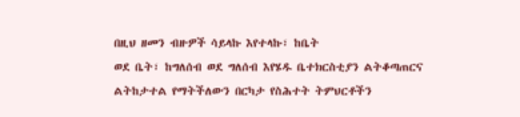በዚህ ዘመን ብዙዎች ሳይላኩ እየተላኩ፣ ከቤት
ወደ ቤት፣ ከግለሰብ ወደ ግለሰብ እየሄዱ ቤተክርስቲያን ልትቆጣጠርና ልትከታተል የማትችለውን በርካታ የስሕተት ትምህርቶችን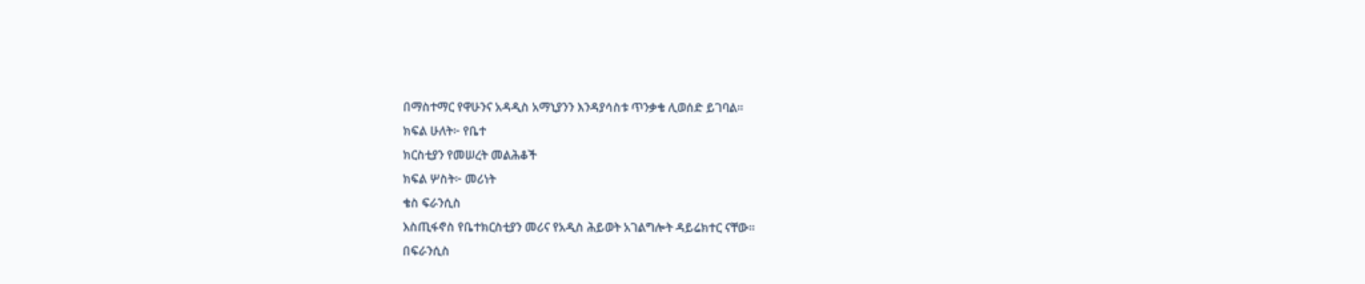በማስተማር የዋሁንና አዳዲስ አማኒያንን እንዳያሳስቱ ጥንቃቄ ሊወሰድ ይገባል።
ክፍል ሁለት፦ የቤተ
ክርስቲያን የመሠረት መልሕቆች
ክፍል ሦስት፦ መሪነት
ቄስ ፍራንሲስ
እስጢፋኖስ የቤተክርስቲያን መሪና የአዲስ ሕይወት አገልግሎት ዳይሬክተር ናቸው።
በፍራንሲስ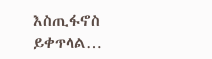እስጢፋኖስ
ይቀጥላል…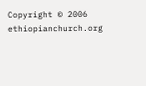Copyright © 2006 ethiopianchurch.org